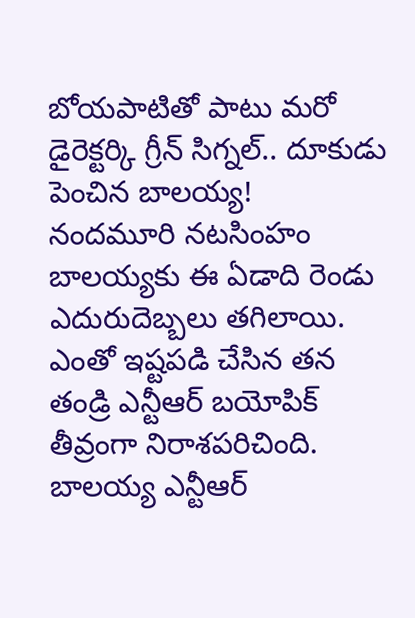బోయపాటితో పాటు మరో డైరెక్టర్కి గ్రీన్ సిగ్నల్.. దూకుడు పెంచిన బాలయ్య!
నందమూరి నటసింహం బాలయ్యకు ఈ ఏడాది రెండు ఎదురుదెబ్బలు తగిలాయి. ఎంతో ఇష్టపడి చేసిన తన తండ్రి ఎన్టీఆర్ బయోపిక్ తీవ్రంగా నిరాశపరిచింది. బాలయ్య ఎన్టీఆర్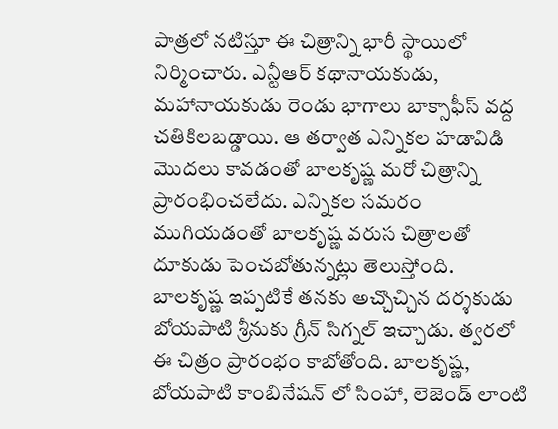పాత్రలో నటిస్తూ ఈ చిత్రాన్ని భారీ స్థాయిలో నిర్మించారు. ఎన్టీఆర్ కథానాయకుడు, మహానాయకుడు రెండు భాగాలు బాక్సాఫీస్ వద్ద చతికిలబడ్డాయి. ఆ తర్వాత ఎన్నికల హడావిడి మొదలు కావడంతో బాలకృష్ణ మరో చిత్రాన్ని ప్రారంభించలేదు. ఎన్నికల సమరం ముగియడంతో బాలకృష్ణ వరుస చిత్రాలతో దూకుడు పెంచబోతున్నట్లు తెలుస్తోంది.
బాలకృష్ణ ఇప్పటికే తనకు అచ్చొచ్చిన దర్శకుడు బోయపాటి శ్రీనుకు గ్రీన్ సిగ్నల్ ఇచ్చాడు. త్వరలో ఈ చిత్రం ప్రారంభం కాబోతోంది. బాలకృష్ణ, బోయపాటి కాంబినేషన్ లో సింహా, లెజెండ్ లాంటి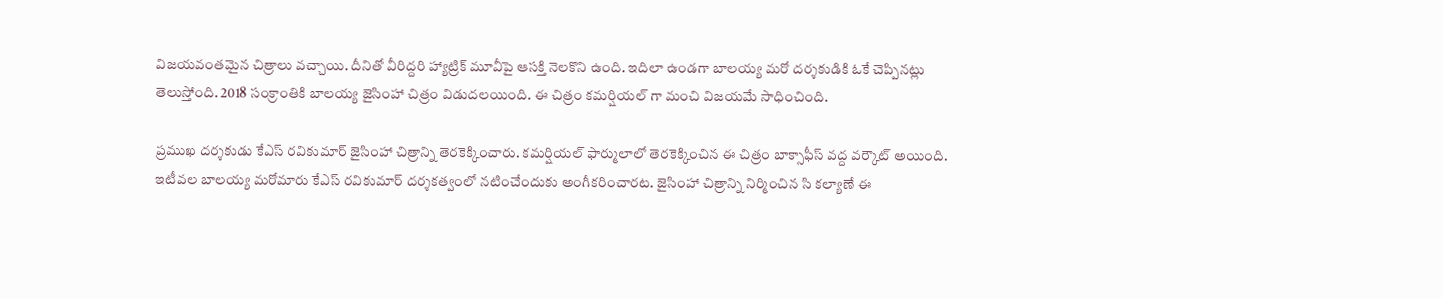విజయవంతమైన చిత్రాలు వచ్చాయి. దీనితో వీరిద్దరి హ్యాట్రిక్ మూవీపై ఆసక్తి నెలకొని ఉంది. ఇదిలా ఉండగా బాలయ్య మరో దర్శకుడికి ఓకే చెప్పినట్లు తెలుస్తోంది. 2018 సంక్రాంతికి బాలయ్య జైసింహా చిత్రం విడుదలయింది. ఈ చిత్రం కమర్షియల్ గా మంచి విజయమే సాధించింది.

ప్రముఖ దర్శకుడు కేఎస్ రవికుమార్ జైసింహా చిత్రాన్ని తెరకెక్కించారు. కమర్షియల్ ఫార్ములాలో తెరకెక్కించిన ఈ చిత్రం బాక్సాఫీస్ వద్ద వర్కౌట్ అయింది. ఇటీవల బాలయ్య మరోమారు కేఎస్ రవికుమార్ దర్శకత్వంలో నటించేందుకు అంగీకరించారట. జైసింహా చిత్రాన్ని నిర్మించిన సి కల్యాణే ఈ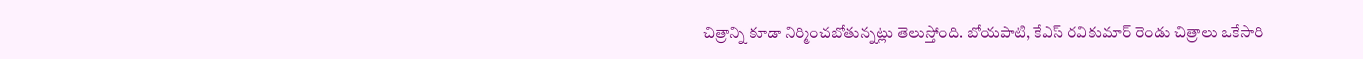చిత్రాన్ని కూడా నిర్మించబోతున్నట్లు తెలుస్తోంది. బోయపాటి, కేఎస్ రవికుమార్ రెండు చిత్రాలు ఒకేసారి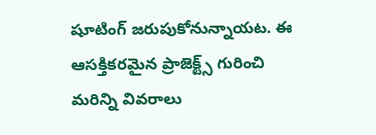షూటింగ్ జరుపుకోనున్నాయట. ఈ ఆసక్తికరమైన ప్రాజెక్ట్స్ గురించి మరిన్ని వివరాలు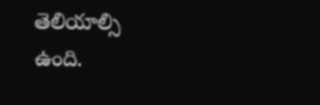తెలియాల్సి ఉంది.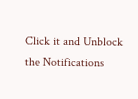Click it and Unblock the Notifications